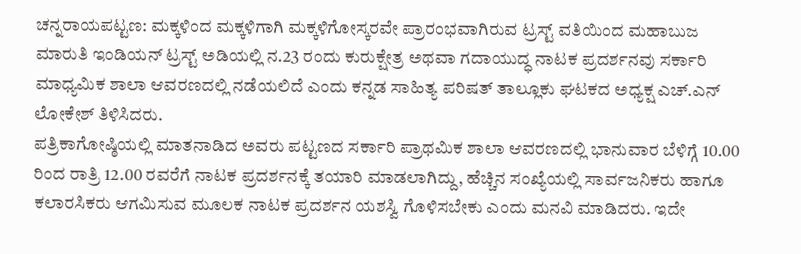ಚನ್ನರಾಯಪಟ್ಟಣ: ಮಕ್ಕಳಿಂದ ಮಕ್ಕಳಿಗಾಗಿ ಮಕ್ಕಳಿಗೋಸ್ಕರವೇ ಪ್ರಾರಂಭವಾಗಿರುವ ಟ್ರಸ್ಟ್ ವತಿಯಿಂದ ಮಹಾಬುಜ ಮಾರುತಿ ಇಂಡಿಯನ್ ಟ್ರಸ್ಟ್ ಅಡಿಯಲ್ಲಿ ನ.23 ರಂದು ಕುರುಕ್ಷೇತ್ರ ಅಥವಾ ಗದಾಯುದ್ಧ ನಾಟಕ ಪ್ರದರ್ಶನವು ಸರ್ಕಾರಿ ಮಾಧ್ಯಮಿಕ ಶಾಲಾ ಆವರಣದಲ್ಲಿ ನಡೆಯಲಿದೆ ಎಂದು ಕನ್ನಡ ಸಾಹಿತ್ಯ ಪರಿಷತ್ ತಾಲ್ಲೂಕು ಘಟಕದ ಅಧ್ಯಕ್ಷ ಎಚ್.ಎನ್ ಲೋಕೇಶ್ ತಿಳಿಸಿದರು.
ಪತ್ರಿಕಾಗೋಷ್ಠಿಯಲ್ಲಿ ಮಾತನಾಡಿದ ಅವರು ಪಟ್ಟಣದ ಸರ್ಕಾರಿ ಪ್ರಾಥಮಿಕ ಶಾಲಾ ಆವರಣದಲ್ಲಿ ಭಾನುವಾರ ಬೆಳಿಗ್ಗೆ 10.00 ರಿಂದ ರಾತ್ರಿ 12.00 ರವರೆಗೆ ನಾಟಕ ಪ್ರದರ್ಶನಕ್ಕೆ ತಯಾರಿ ಮಾಡಲಾಗಿದ್ದು, ಹೆಚ್ಚಿನ ಸಂಖ್ಯೆಯಲ್ಲಿ ಸಾರ್ವಜನಿಕರು ಹಾಗೂ ಕಲಾರಸಿಕರು ಆಗಮಿಸುವ ಮೂಲಕ ನಾಟಕ ಪ್ರದರ್ಶನ ಯಶಸ್ವಿ ಗೊಳಿಸಬೇಕು ಎಂದು ಮನವಿ ಮಾಡಿದರು. ಇದೇ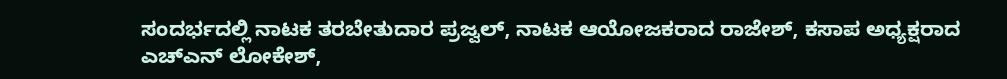ಸಂದರ್ಭದಲ್ಲಿ ನಾಟಕ ತರಬೇತುದಾರ ಪ್ರಜ್ವಲ್, ನಾಟಕ ಆಯೋಜಕರಾದ ರಾಜೇಶ್, ಕಸಾಪ ಅಧ್ಯಕ್ಷರಾದ ಎಚ್ಎನ್ ಲೋಕೇಶ್,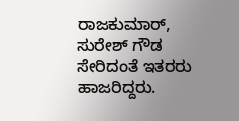ರಾಜಕುಮಾರ್, ಸುರೇಶ್ ಗೌಡ ಸೇರಿದಂತೆ ಇತರರು ಹಾಜರಿದ್ದರು.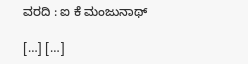ವರದಿ : ಐ ಕೆ ಮಂಜುನಾಥ್

[…] […]